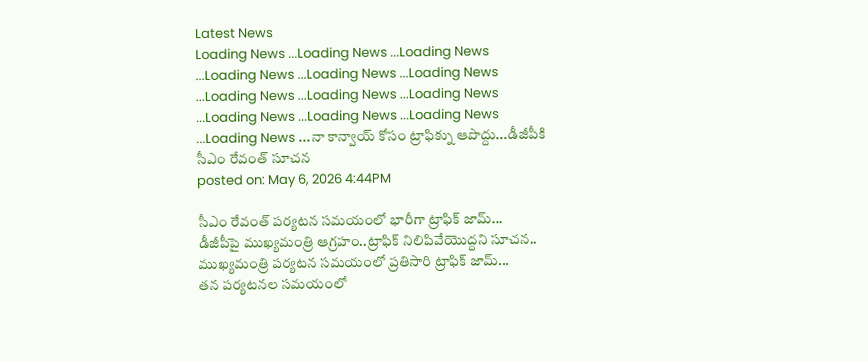Latest News
Loading News ...Loading News ...Loading News ...Loading News ...Loading News ...Loading News ...Loading News ...Loading News ...Loading News ...Loading News ...Loading News ...Loading News ...Loading News ...నా కాన్వాయ్ కోసం ట్రాఫిక్ను ఆపొద్దు...డీజీపీకి సీఎం రేవంత్ సూచన
posted on: May 6, 2026 4:44PM

సీఎం రేవంత్ పర్యటన సమయంలో భారీగా ట్రాఫిక్ జామ్...
డీజీపీపై ముఖ్యమంత్రి ఆగ్రహం..ట్రాఫిక్ నిలిపివేయొద్దని సూచన..
ముఖ్యమంత్రి పర్యటన సమయంలో ప్రతిసారి ట్రాఫిక్ జామ్...
తన పర్యటనల సమయంలో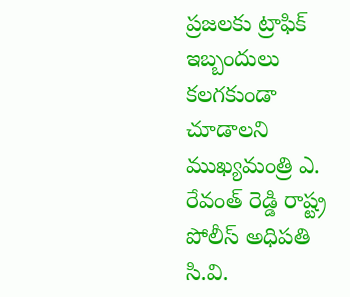ప్రజలకు ట్రాఫిక్ ఇబ్బందులు కలగకుండా చూడాలని ముఖ్యమంత్రి ఎ. రేవంత్ రెడ్డి రాష్ట్ర పోలీస్ అధిపతి సి.వి.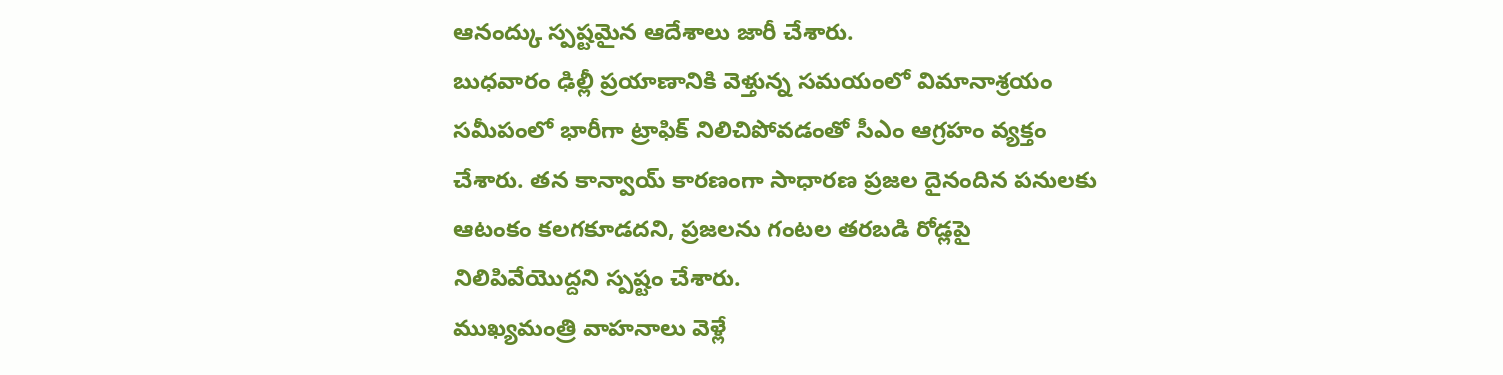ఆనంద్కు స్పష్టమైన ఆదేశాలు జారీ చేశారు.
బుధవారం ఢిల్లీ ప్రయాణానికి వెళ్తున్న సమయంలో విమానాశ్రయం సమీపంలో భారీగా ట్రాఫిక్ నిలిచిపోవడంతో సీఎం ఆగ్రహం వ్యక్తం చేశారు. తన కాన్వాయ్ కారణంగా సాధారణ ప్రజల దైనందిన పనులకు ఆటంకం కలగకూడదని, ప్రజలను గంటల తరబడి రోడ్లపై నిలిపివేయొద్దని స్పష్టం చేశారు.
ముఖ్యమంత్రి వాహనాలు వెళ్లే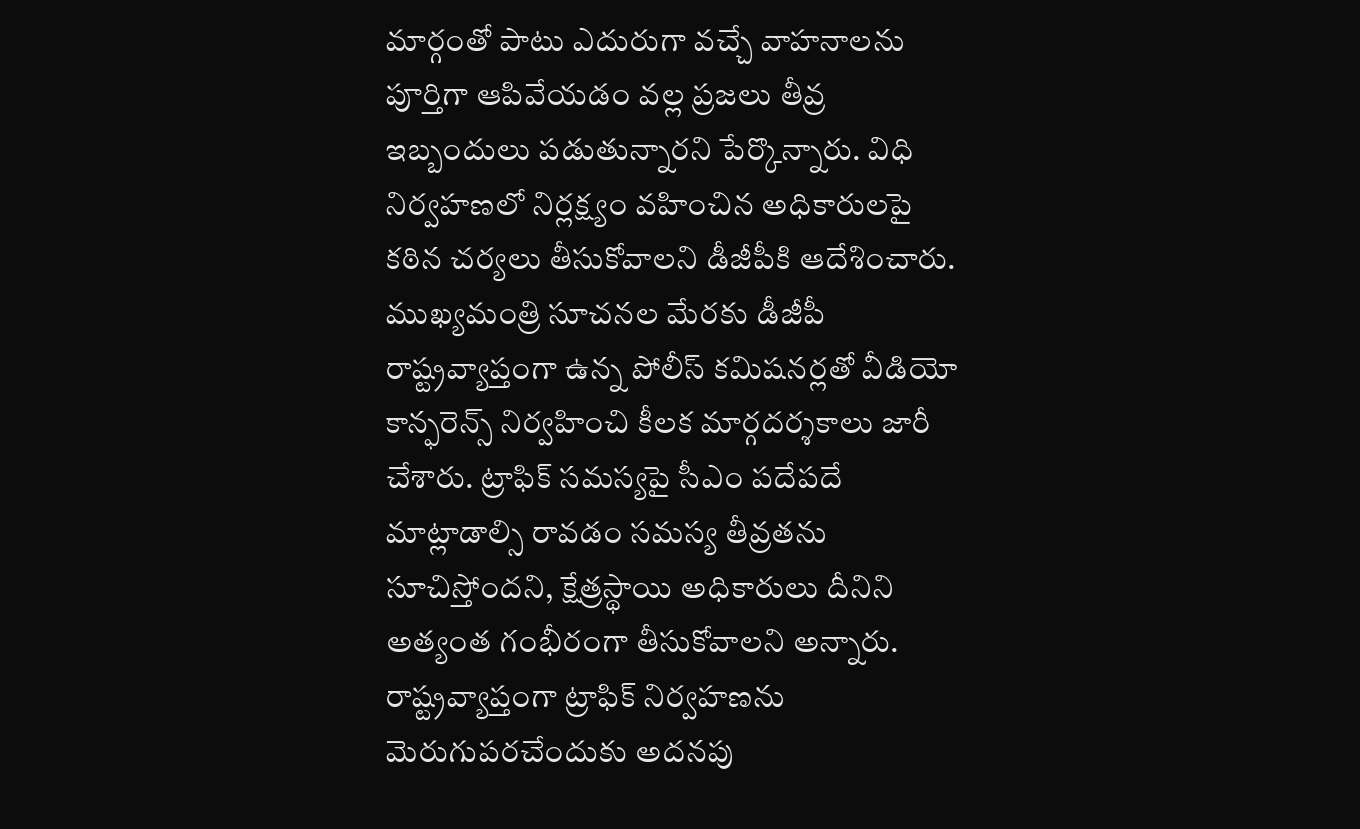మార్గంతో పాటు ఎదురుగా వచ్చే వాహనాలను పూర్తిగా ఆపివేయడం వల్ల ప్రజలు తీవ్ర ఇబ్బందులు పడుతున్నారని పేర్కొన్నారు. విధి నిర్వహణలో నిర్లక్ష్యం వహించిన అధికారులపై కఠిన చర్యలు తీసుకోవాలని డీజీపీకి ఆదేశించారు.
ముఖ్యమంత్రి సూచనల మేరకు డీజీపీ రాష్ట్రవ్యాప్తంగా ఉన్న పోలీస్ కమిషనర్లతో వీడియో కాన్ఫరెన్స్ నిర్వహించి కీలక మార్గదర్శకాలు జారీ చేశారు. ట్రాఫిక్ సమస్యపై సీఎం పదేపదే మాట్లాడాల్సి రావడం సమస్య తీవ్రతను సూచిస్తోందని, క్షేత్రస్థాయి అధికారులు దీనిని అత్యంత గంభీరంగా తీసుకోవాలని అన్నారు.
రాష్ట్రవ్యాప్తంగా ట్రాఫిక్ నిర్వహణను మెరుగుపరచేందుకు అదనపు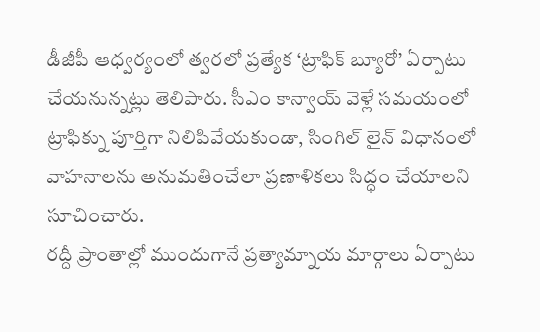డీజీపీ ఆధ్వర్యంలో త్వరలో ప్రత్యేక ‘ట్రాఫిక్ బ్యూరో’ ఏర్పాటు చేయనున్నట్లు తెలిపారు. సీఎం కాన్వాయ్ వెళ్లే సమయంలో ట్రాఫిక్ను పూర్తిగా నిలిపివేయకుండా, సింగిల్ లైన్ విధానంలో వాహనాలను అనుమతించేలా ప్రణాళికలు సిద్ధం చేయాలని సూచించారు.
రద్దీ ప్రాంతాల్లో ముందుగానే ప్రత్యామ్నాయ మార్గాలు ఏర్పాటు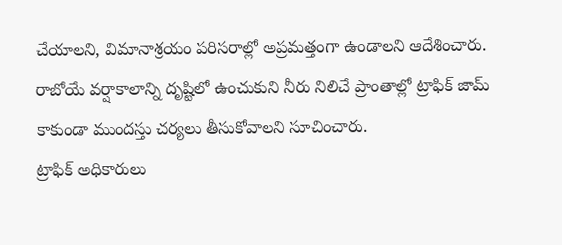చేయాలని, విమానాశ్రయం పరిసరాల్లో అప్రమత్తంగా ఉండాలని ఆదేశించారు. రాబోయే వర్షాకాలాన్ని దృష్టిలో ఉంచుకుని నీరు నిలిచే ప్రాంతాల్లో ట్రాఫిక్ జామ్ కాకుండా ముందస్తు చర్యలు తీసుకోవాలని సూచించారు.
ట్రాఫిక్ అధికారులు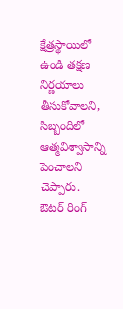క్షేత్రస్థాయిలో ఉండి తక్షణ నిర్ణయాలు తీసుకోవాలని, సిబ్బందిలో ఆత్మవిశ్వాసాన్ని పెంచాలని చెప్పారు. ఔటర్ రింగ్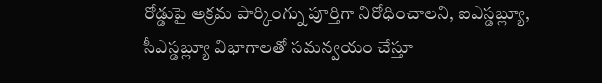రోడ్డుపై అక్రమ పార్కింగ్ను పూర్తిగా నిరోధించాలని, ఐఎస్డబ్ల్యూ, సీఎస్డబ్ల్యూ విభాగాలతో సమన్వయం చేస్తూ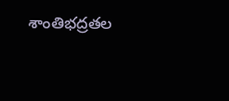శాంతిభద్రతల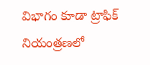విభాగం కూడా ట్రాఫిక్ నియంత్రణలో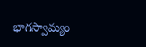భాగస్వామ్యం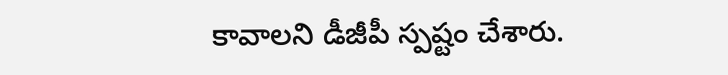కావాలని డీజీపీ స్పష్టం చేశారు.